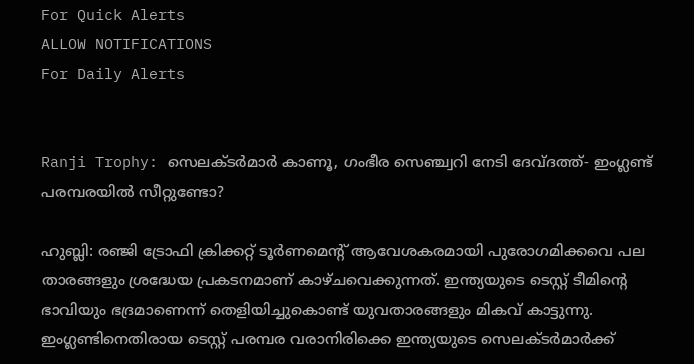For Quick Alerts
ALLOW NOTIFICATIONS
For Daily Alerts


Ranji Trophy: സെലക്ടര്‍മാര്‍ കാണൂ, ഗംഭീര സെഞ്ച്വറി നേടി ദേവ്ദത്ത്- ഇംഗ്ലണ്ട് പരമ്പരയില്‍ സീറ്റുണ്ടോ?

ഹുബ്ലി: രഞ്ജി ട്രോഫി ക്രിക്കറ്റ് ടൂര്‍ണമെന്റ് ആവേശകരമായി പുരോഗമിക്കവെ പല താരങ്ങളും ശ്രദ്ധേയ പ്രകടനമാണ് കാഴ്ചവെക്കുന്നത്. ഇന്ത്യയുടെ ടെസ്റ്റ് ടീമിന്റെ ഭാവിയും ഭദ്രമാണെന്ന് തെളിയിച്ചുകൊണ്ട് യുവതാരങ്ങളും മികവ് കാട്ടുന്നു. ഇംഗ്ലണ്ടിനെതിരായ ടെസ്റ്റ് പരമ്പര വരാനിരിക്കെ ഇന്ത്യയുടെ സെലക്ടര്‍മാര്‍ക്ക്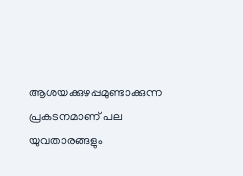ആശയക്കുഴപ്പമുണ്ടാക്കുന്ന പ്രകടനമാണ് പല യുവതാരങ്ങളും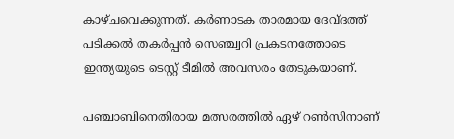കാഴ്ചവെക്കുന്നത്. കര്‍ണാടക താരമായ ദേവ്ദത്ത് പടിക്കല്‍ തകര്‍പ്പന്‍ സെഞ്ച്വറി പ്രകടനത്തോടെ ഇന്ത്യയുടെ ടെസ്റ്റ് ടീമില്‍ അവസരം തേടുകയാണ്.

പഞ്ചാബിനെതിരായ മത്സരത്തില്‍ ഏഴ് റണ്‍സിനാണ്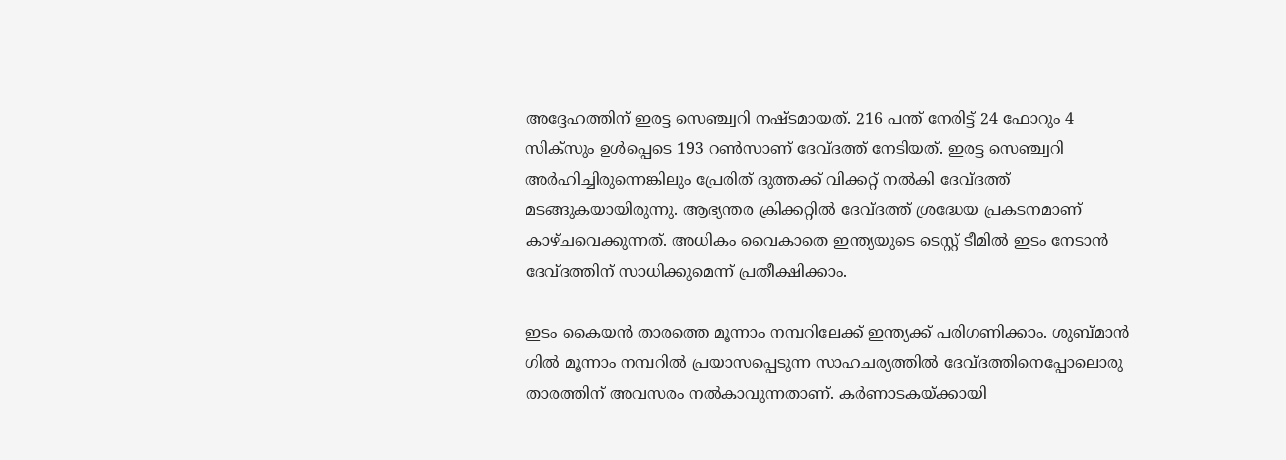അദ്ദേഹത്തിന് ഇരട്ട സെഞ്ച്വറി നഷ്ടമായത്. 216 പന്ത് നേരിട്ട് 24 ഫോറും 4 സിക്‌സും ഉള്‍പ്പെടെ 193 റണ്‍സാണ് ദേവ്ദത്ത് നേടിയത്. ഇരട്ട സെഞ്ച്വറി അര്‍ഹിച്ചിരുന്നെങ്കിലും പ്രേരിത് ദുത്തക്ക് വിക്കറ്റ് നല്‍കി ദേവ്ദത്ത് മടങ്ങുകയായിരുന്നു. ആഭ്യന്തര ക്രിക്കറ്റില്‍ ദേവ്ദത്ത് ശ്രദ്ധേയ പ്രകടനമാണ് കാഴ്ചവെക്കുന്നത്. അധികം വൈകാതെ ഇന്ത്യയുടെ ടെസ്റ്റ് ടീമില്‍ ഇടം നേടാന്‍ ദേവ്ദത്തിന് സാധിക്കുമെന്ന് പ്രതീക്ഷിക്കാം.

ഇടം കൈയന്‍ താരത്തെ മൂന്നാം നമ്പറിലേക്ക് ഇന്ത്യക്ക് പരിഗണിക്കാം. ശുബ്മാന്‍ ഗില്‍ മൂന്നാം നമ്പറില്‍ പ്രയാസപ്പെടുന്ന സാഹചര്യത്തില്‍ ദേവ്ദത്തിനെപ്പോലൊരു താരത്തിന് അവസരം നല്‍കാവുന്നതാണ്. കര്‍ണാടകയ്ക്കായി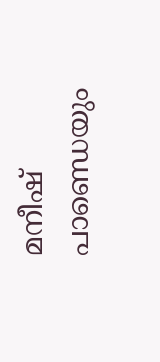മനീഷ് പാണ്ഡെയും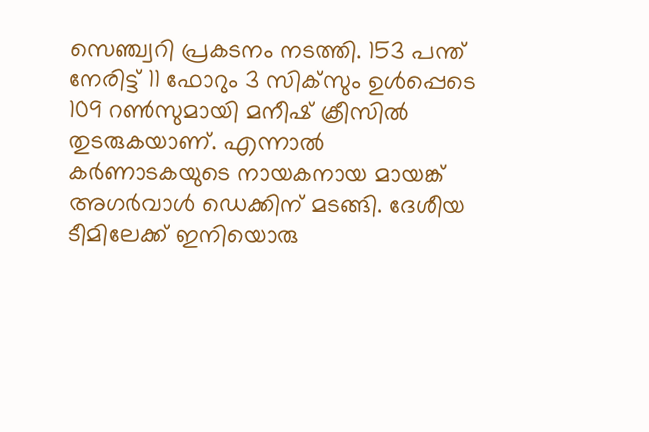സെഞ്ച്വറി പ്രകടനം നടത്തി. 153 പന്ത് നേരിട്ട് 11 ഫോറും 3 സിക്‌സും ഉള്‍പ്പെടെ 109 റണ്‍സുമായി മനീഷ് ക്രീസില്‍ തുടരുകയാണ്. എന്നാല്‍ കര്‍ണാടകയുടെ നായകനായ മായങ്ക് അഗര്‍വാള്‍ ഡെക്കിന് മടങ്ങി. ദേശീയ ടീമിലേക്ക് ഇനിയൊരു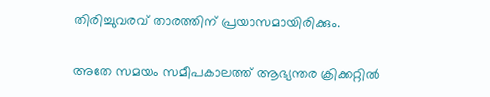തിരിച്ചുവരവ് താരത്തിന് പ്രയാസമായിരിക്കും.

അതേ സമയം സമീപകാലത്ത് ആഭ്യന്തര ക്രിക്കറ്റില്‍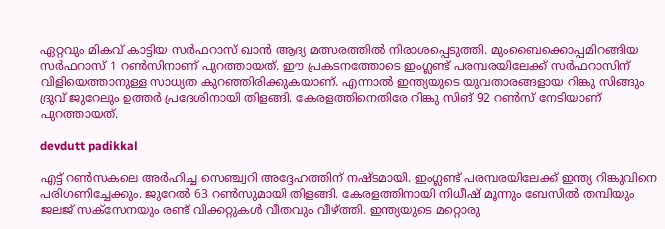ഏറ്റവും മികവ് കാട്ടിയ സര്‍ഫറാസ് ഖാന്‍ ആദ്യ മത്സരത്തില്‍ നിരാശപ്പെടുത്തി. മുംബൈക്കൊപ്പമിറങ്ങിയ സര്‍ഫറാസ് 1 റണ്‍സിനാണ് പുറത്തായത്. ഈ പ്രകടനത്തോടെ ഇംഗ്ലണ്ട് പരമ്പരയിലേക്ക് സര്‍ഫറാസിന് വിളിയെത്താനുള്ള സാധ്യത കുറഞ്ഞിരിക്കുകയാണ്. എന്നാല്‍ ഇന്ത്യയുടെ യുവതാരങ്ങളായ റിങ്കു സിങ്ങും ദ്രുവ് ജുറേലും ഉത്തര്‍ പ്രദേശിനായി തിളങ്ങി. കേരളത്തിനെതിരേ റിങ്കു സിങ് 92 റണ്‍സ് നേടിയാണ് പുറത്തായത്.

devdutt padikkal

എട്ട് റണ്‍സകലെ അര്‍ഹിച്ച സെഞ്ച്വറി അദ്ദേഹത്തിന് നഷ്ടമായി. ഇംഗ്ലണ്ട് പരമ്പരയിലേക്ക് ഇന്ത്യ റിങ്കുവിനെ പരിഗണിച്ചേക്കും. ജുറേല്‍ 63 റണ്‍സുമായി തിളങ്ങി. കേരളത്തിനായി നിധീഷ് മൂന്നും ബേസില്‍ തമ്പിയും ജലജ് സക്‌സേനയും രണ്ട് വിക്കറ്റുകള്‍ വീതവും വീഴ്ത്തി. ഇന്ത്യയുടെ മറ്റൊരു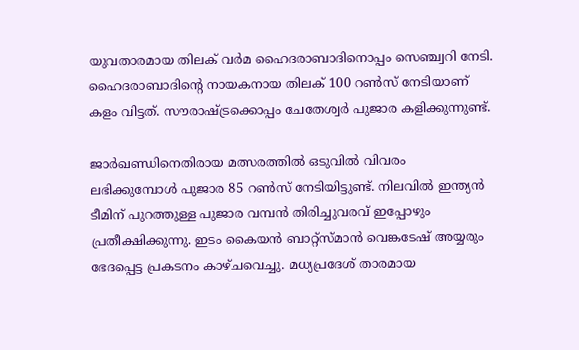യുവതാരമായ തിലക് വര്‍മ ഹൈദരാബാദിനൊപ്പം സെഞ്ച്വറി നേടി. ഹൈദരാബാദിന്റെ നായകനായ തിലക് 100 റണ്‍സ് നേടിയാണ് കളം വിട്ടത്. സൗരാഷ്ട്രക്കൊപ്പം ചേതേശ്വര്‍ പുജാര കളിക്കുന്നുണ്ട്.

ജാര്‍ഖണ്ഡിനെതിരായ മത്സരത്തില്‍ ഒടുവില്‍ വിവരം ലഭിക്കുമ്പോള്‍ പുജാര 85 റണ്‍സ് നേടിയിട്ടുണ്ട്. നിലവില്‍ ഇന്ത്യന്‍ ടീമിന് പുറത്തുള്ള പുജാര വമ്പന്‍ തിരിച്ചുവരവ് ഇപ്പോഴും പ്രതീക്ഷിക്കുന്നു. ഇടം കൈയന്‍ ബാറ്റ്‌സ്മാന്‍ വെങ്കടേഷ് അയ്യരും ഭേദപ്പെട്ട പ്രകടനം കാഴ്ചവെച്ചു. മധ്യപ്രദേശ് താരമായ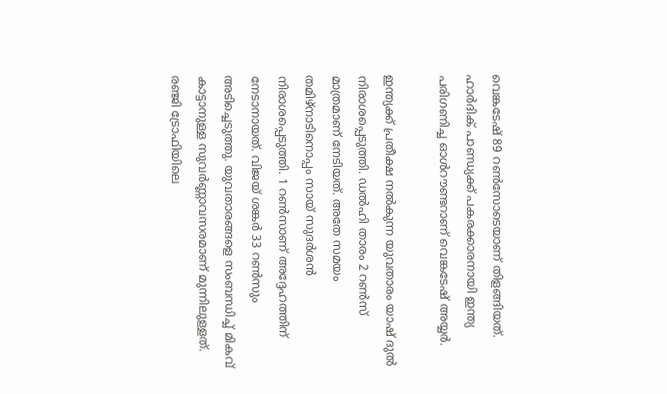വെങ്കടേഷ് 89 റണ്‍സോടെയാണ് തിളങ്ങിയത്. ഹാര്‍ദിക് പാണ്ഡ്യക്ക് പകരക്കാരനായി ഇന്ത്യ പരിഗണിച്ച ഓള്‍റൗണ്ടറാണ് വെങ്കടേഷ് അയ്യര്‍.

ഇന്ത്യക്ക് പ്രതീക്ഷ നല്‍കുന്ന യുവതാരം യാഷ് ദുല്‍ നിരാശപ്പെടുത്തി. ഡല്‍ഹി താരം 2 റണ്‍സ് മാത്രമാണ് നേടിയത്. അതേ സമയം തമിഴ്‌നാടിനൊപ്പം സായ് സുദര്‍ശന്‍ നിരാശപ്പെടുത്തി. 1 റണ്‍സാണ് അദ്ദേഹത്തിന് നേടാനായത്. വിജയ് ശങ്കര്‍ 33 റണ്‍സും അടിച്ചെടുത്തു. യുവതാരങ്ങളെ സംബന്ധിച്ച് മികവ് കാട്ടാനുള്ള സുവര്‍ണ്ണാവസരമാണ് മുന്നിലുള്ളത്. രഞ്ജി ട്രോഫിയിലെ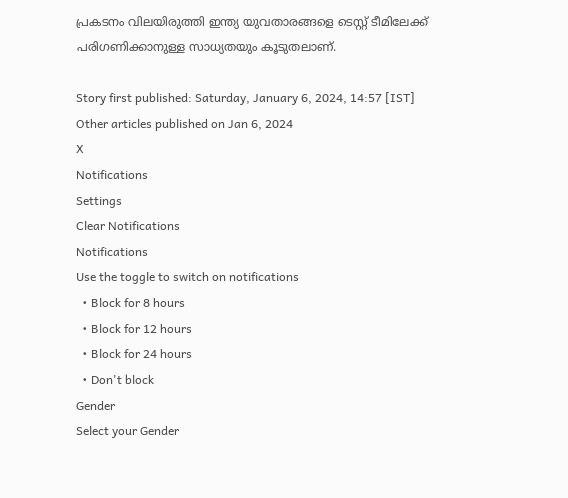പ്രകടനം വിലയിരുത്തി ഇന്ത്യ യുവതാരങ്ങളെ ടെസ്റ്റ് ടീമിലേക്ക് പരിഗണിക്കാനുള്ള സാധ്യതയും കൂടുതലാണ്.

Story first published: Saturday, January 6, 2024, 14:57 [IST]
Other articles published on Jan 6, 2024
X
Notifications
Settings
Clear Notifications
Notifications
Use the toggle to switch on notifications
  • Block for 8 hours
  • Block for 12 hours
  • Block for 24 hours
  • Don't block
Gender
Select your Gender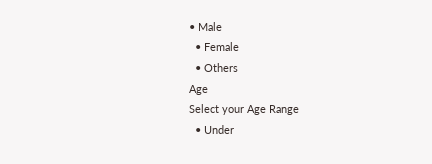• Male
  • Female
  • Others
Age
Select your Age Range
  • Under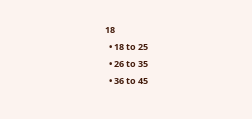18
  • 18 to 25
  • 26 to 35
  • 36 to 45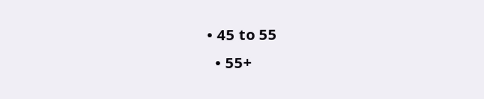• 45 to 55
  • 55+